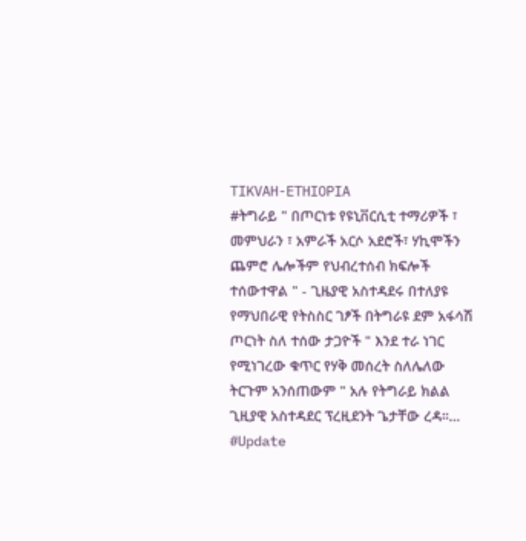TIKVAH-ETHIOPIA
#ትግራይ " በጦርነቱ የዩኒቨርሲቲ ተማሪዎች ፣ መምህራን ፣ አምራች አርሶ አደሮች፣ ሃኪሞችን ጨምሮ ሌሎችም የህብረተሰብ ክፍሎች ተሰውተዋል " - ጊዜያዊ አስተዳደሩ በተለያዩ የማህበራዊ የትስስር ገፆች በትግራዩ ደም አፋሳሽ ጦርነት ስለ ተሰው ታጋዮች " እንደ ተራ ነገር የሚነገረው ቁጥር የሃቅ መሰረት ስለሌለው ትርጉም አንሰጠውም " አሉ የትግራይ ክልል ጊዚያዊ አስተዳደር ፕረዚደንት ጌታቸው ረዳ።…
#Update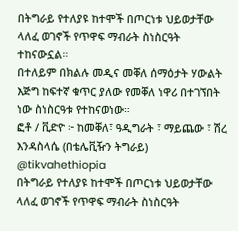በትግራይ የተለያዩ ከተሞች በጦርነቱ ህይወታቸው ላለፈ ወገኖች የጥዋፍ ማብራት ስነስርዓት ተከናውኗል።
በተለይም በክልሉ መዲና መቐለ ሰማዕታት ሃውልት እጅግ ከፍተኛ ቁጥር ያለው የመቐለ ነዋሪ በተገኘበት ነው ስነስርዓቱ የተከናወነው።
ፎቶ / ቪድዮ ፦ ከመቐለ፣ ዓዲግራት ፣ ማይጨው ፣ ሽረ እንዳስላሴ (በቴሌቪዥን ትግራይ)
@tikvahethiopia
በትግራይ የተለያዩ ከተሞች በጦርነቱ ህይወታቸው ላለፈ ወገኖች የጥዋፍ ማብራት ስነስርዓት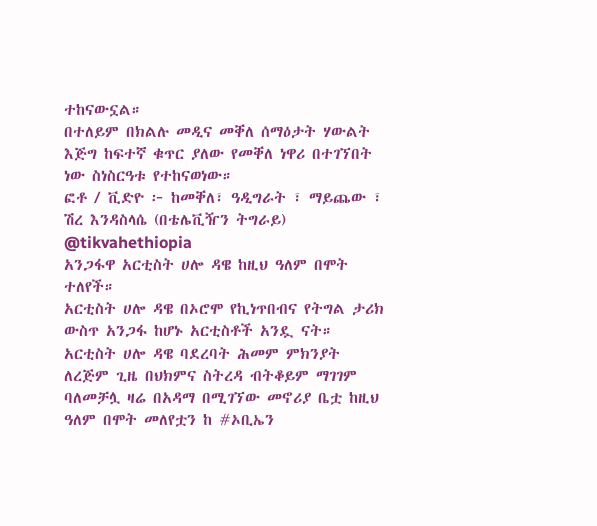ተከናውኗል።
በተለይም በክልሉ መዲና መቐለ ሰማዕታት ሃውልት እጅግ ከፍተኛ ቁጥር ያለው የመቐለ ነዋሪ በተገኘበት ነው ስነስርዓቱ የተከናወነው።
ፎቶ / ቪድዮ ፦ ከመቐለ፣ ዓዲግራት ፣ ማይጨው ፣ ሽረ እንዳስላሴ (በቴሌቪዥን ትግራይ)
@tikvahethiopia
አንጋፋዋ አርቲስት ሀሎ ዳዌ ከዚህ ዓለም በሞት ተለየች።
አርቲስት ሀሎ ዳዌ በኦሮሞ የኪነጥበብና የትግል ታሪክ ውስጥ አንጋፋ ከሆኑ አርቲስቶች አንዷ ናት።
አርቲስት ሀሎ ዳዌ ባደረባት ሕመም ምክንያት ለረጅም ጊዜ በህክምና ስትረዳ ብትቆይም ማገገም ባለመቻሏ ዛሬ በአዳማ በሚገኘው መኖሪያ ቤቷ ከዚህ ዓለም በሞት መለየቷን ከ #ኦቢኤን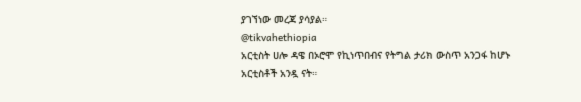ያገኘነው መረጃ ያሳያል።
@tikvahethiopia
አርቲስት ሀሎ ዳዌ በኦሮሞ የኪነጥበብና የትግል ታሪክ ውስጥ አንጋፋ ከሆኑ አርቲስቶች አንዷ ናት።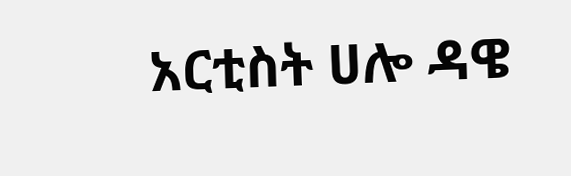አርቲስት ሀሎ ዳዌ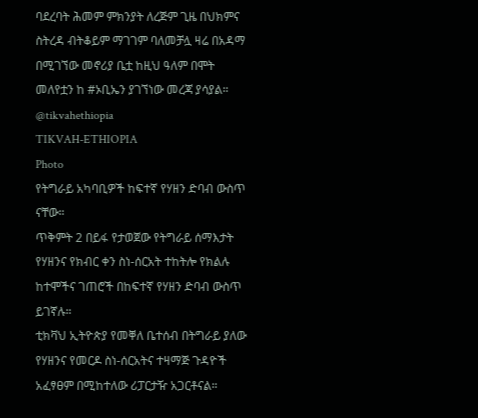ባደረባት ሕመም ምክንያት ለረጅም ጊዜ በህክምና ስትረዳ ብትቆይም ማገገም ባለመቻሏ ዛሬ በአዳማ በሚገኘው መኖሪያ ቤቷ ከዚህ ዓለም በሞት መለየቷን ከ #ኦቢኤን ያገኘነው መረጃ ያሳያል።
@tikvahethiopia
TIKVAH-ETHIOPIA
Photo
የትግራይ አካባቢዎች ከፍተኛ የሃዘን ድባብ ውስጥ ናቸው።
ጥቅምት 2 በይፋ የታወጀው የትግራይ ሰማእታት የሃዘንና የክብር ቀን ስነ-ሰርአት ተከትሎ የክልሉ ከተሞችና ገጠሮች በከፍተኛ የሃዘን ድባብ ውስጥ ይገኛሉ።
ቲክቫህ ኢትዮጵያ የመቐለ ቤተሰብ በትግራይ ያለው የሃዘንና የመርዶ ስነ-ሰርአትና ተዛማጅ ጉዳዮች አፈፃፀም በሚከተለው ሪፓርታዥ አጋርቶናል።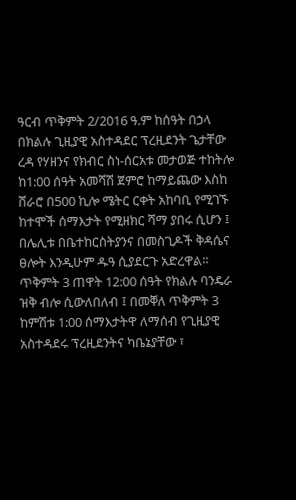ዓርብ ጥቅምት 2/2016 ዓ.ም ከሰዓት በኃላ በክልሉ ጊዚያዊ አስተዳደር ፕረዚደንት ጌታቸው ረዳ የሃዘንና የክብር ስነ-ሰርአቱ መታወጅ ተከትሎ ከ1:00 ሰዓት አመሻሽ ጀምሮ ከማይጨው እስከ ሸራሮ በ500 ኪሎ ሜትር ርቀት አከባቢ የሚገኙ ከተሞች ሰማእታት የሚዘክር ሻማ ያበሩ ሲሆን ፤ በሌሊቱ በቤተከርስትያንና በመስጊዶች ቅዳሴና ፀሎት እንዲሁም ዱዓ ሲያደርጉ አድረዋል።
ጥቅምት 3 ጠዋት 12:00 ሰዓት የክልሉ ባንዴራ ዝቅ ብሎ ሲውለበለብ ፤ በመቐለ ጥቅምት 3 ከምሽቱ 1:00 ሰማእታትዋ ለማሰብ የጊዚያዊ አስተዳደሩ ፕረዚደንትና ካቤኔያቸው ፣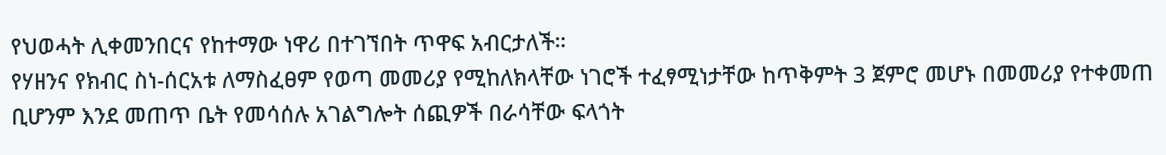የህወሓት ሊቀመንበርና የከተማው ነዋሪ በተገኘበት ጥዋፍ አብርታለች።
የሃዘንና የክብር ስነ-ሰርአቱ ለማስፈፀም የወጣ መመሪያ የሚከለክላቸው ነገሮች ተፈፃሚነታቸው ከጥቅምት 3 ጀምሮ መሆኑ በመመሪያ የተቀመጠ ቢሆንም እንደ መጠጥ ቤት የመሳሰሉ አገልግሎት ሰጪዎች በራሳቸው ፍላጎት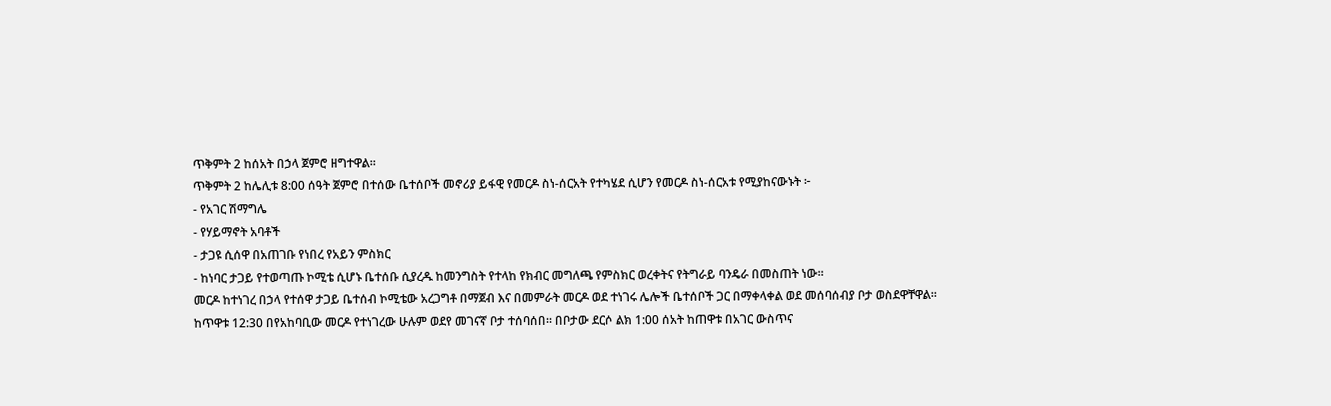ጥቅምት 2 ከሰአት በኃላ ጀምሮ ዘግተዋል።
ጥቅምት 2 ከሌሊቱ 8:00 ሰዓት ጀምሮ በተሰው ቤተሰቦች መኖሪያ ይፋዊ የመርዶ ስነ-ሰርአት የተካሄደ ሲሆን የመርዶ ስነ-ሰርአቱ የሚያከናውኑት ፦
- የአገር ሽማግሌ
- የሃይማኖት አባቶች
- ታጋዩ ሲሰዋ በአጠገቡ የነበረ የአይን ምስክር
- ከነባር ታጋይ የተወጣጡ ኮሚቴ ሲሆኑ ቤተሰቡ ሲያረዱ ከመንግስት የተላከ የክብር መግለጫ የምስክር ወረቀትና የትግራይ ባንዴራ በመስጠት ነው።
መርዶ ከተነገረ በኃላ የተሰዋ ታጋይ ቤተሰብ ኮሚቴው አረጋግቶ በማጀብ እና በመምራት መርዶ ወደ ተነገሩ ሌሎች ቤተሰቦች ጋር በማቀላቀል ወደ መሰባሰብያ ቦታ ወስደዋቸዋል።
ከጥዋቱ 12:30 በየአከባቢው መርዶ የተነገረው ሁሉም ወደየ መገናኛ ቦታ ተሰባሰበ። በቦታው ደርሶ ልክ 1:00 ሰአት ከጠዋቱ በአገር ውስጥና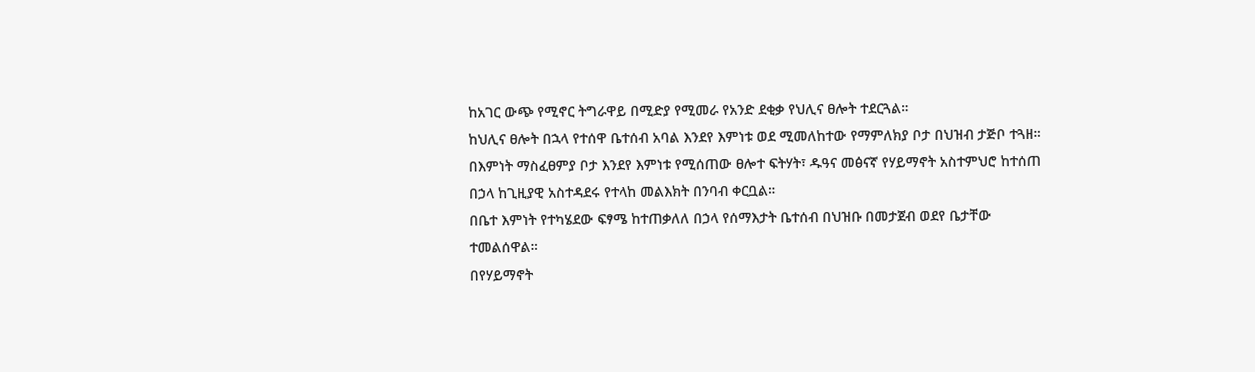ከአገር ውጭ የሚኖር ትግራዋይ በሚድያ የሚመራ የአንድ ደቂቃ የህሊና ፀሎት ተደርጓል።
ከህሊና ፀሎት በኋላ የተሰዋ ቤተሰብ አባል እንደየ እምነቱ ወደ ሚመለከተው የማምለክያ ቦታ በህዝብ ታጅቦ ተጓዘ።
በእምነት ማስፈፀምያ ቦታ እንደየ እምነቱ የሚሰጠው ፀሎተ ፍትሃት፣ ዱዓና መፅናኛ የሃይማኖት አስተምህሮ ከተሰጠ በኃላ ከጊዚያዊ አስተዳደሩ የተላከ መልእክት በንባብ ቀርቧል።
በቤተ እምነት የተካሄደው ፍፃሜ ከተጠቃለለ በኃላ የሰማእታት ቤተሰብ በህዝቡ በመታጀብ ወደየ ቤታቸው ተመልሰዋል።
በየሃይማኖት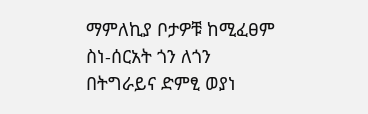ማምለኪያ ቦታዎቹ ከሚፈፀም ስነ-ሰርአት ጎን ለጎን በትግራይና ድምፂ ወያነ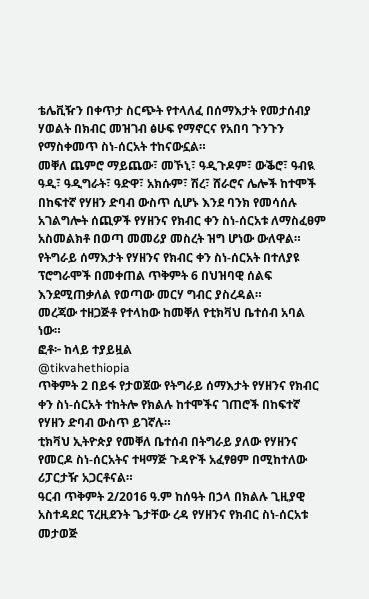ቴሌቪዥን በቀጥታ ስርጭት የተላለፈ በሰማእታት የመታሰብያ ሃወልት በክብር መዝገብ ፅሁፍ የማኖርና የአበባ ጉንጉን የማስቀመጥ ስነ-ሰርአት ተከናውኗል።
መቐለ ጨምሮ ማይጨው፣ መኾኒ፣ ዓዲጉዶም፣ ውቕሮ፣ ዓብዪ ዓዲ፣ ዓዲግራት፣ ዓድዋ፣ አክሱም፣ ሽረ፣ ሸራሮና ሌሎች ከተሞች በከፍተኛ የሃዘን ድባብ ውስጥ ሲሆኑ እንደ ባንክ የመሳሰሉ አገልግሎት ሰጪዎች የሃዘንና የክብር ቀን ስነ-ሰርአቱ ለማስፈፀም አስመልክቶ በወጣ መመሪያ መስረት ዝግ ሆነው ውለዋል።
የትግራይ ሰማእታት የሃዘንና የክብር ቀን ስነ-ሰርአት በተለያዩ ፕሮግራሞች በመቀጠል ጥቅምት 6 በህዝባዊ ሰልፍ እንደሚጠቃለል የወጣው መርሃ ግብር ያስረዳል።
መረጃው ተዘጋጅቶ የተላከው ከመቐለ የቲክቫህ ቤተሰብ አባል ነው።
ፎቶ፦ ከላይ ተያይዟል
@tikvahethiopia
ጥቅምት 2 በይፋ የታወጀው የትግራይ ሰማእታት የሃዘንና የክብር ቀን ስነ-ሰርአት ተከትሎ የክልሉ ከተሞችና ገጠሮች በከፍተኛ የሃዘን ድባብ ውስጥ ይገኛሉ።
ቲክቫህ ኢትዮጵያ የመቐለ ቤተሰብ በትግራይ ያለው የሃዘንና የመርዶ ስነ-ሰርአትና ተዛማጅ ጉዳዮች አፈፃፀም በሚከተለው ሪፓርታዥ አጋርቶናል።
ዓርብ ጥቅምት 2/2016 ዓ.ም ከሰዓት በኃላ በክልሉ ጊዚያዊ አስተዳደር ፕረዚደንት ጌታቸው ረዳ የሃዘንና የክብር ስነ-ሰርአቱ መታወጅ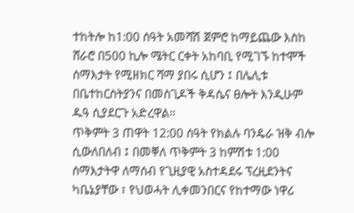ተከትሎ ከ1:00 ሰዓት አመሻሽ ጀምሮ ከማይጨው እስከ ሸራሮ በ500 ኪሎ ሜትር ርቀት አከባቢ የሚገኙ ከተሞች ሰማእታት የሚዘክር ሻማ ያበሩ ሲሆን ፤ በሌሊቱ በቤተከርስትያንና በመስጊዶች ቅዳሴና ፀሎት እንዲሁም ዱዓ ሲያደርጉ አድረዋል።
ጥቅምት 3 ጠዋት 12:00 ሰዓት የክልሉ ባንዴራ ዝቅ ብሎ ሲውለበለብ ፤ በመቐለ ጥቅምት 3 ከምሽቱ 1:00 ሰማእታትዋ ለማሰብ የጊዚያዊ አስተዳደሩ ፕረዚደንትና ካቤኔያቸው ፣ የህወሓት ሊቀመንበርና የከተማው ነዋሪ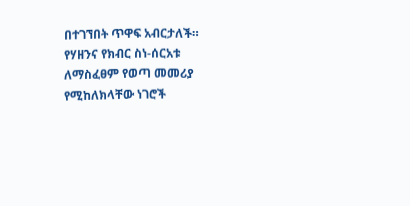በተገኘበት ጥዋፍ አብርታለች።
የሃዘንና የክብር ስነ-ሰርአቱ ለማስፈፀም የወጣ መመሪያ የሚከለክላቸው ነገሮች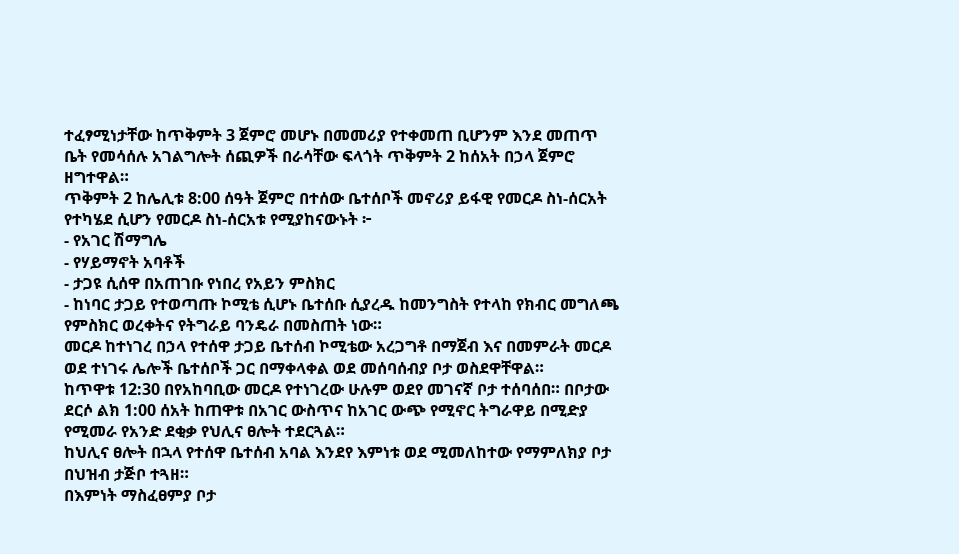ተፈፃሚነታቸው ከጥቅምት 3 ጀምሮ መሆኑ በመመሪያ የተቀመጠ ቢሆንም እንደ መጠጥ ቤት የመሳሰሉ አገልግሎት ሰጪዎች በራሳቸው ፍላጎት ጥቅምት 2 ከሰአት በኃላ ጀምሮ ዘግተዋል።
ጥቅምት 2 ከሌሊቱ 8:00 ሰዓት ጀምሮ በተሰው ቤተሰቦች መኖሪያ ይፋዊ የመርዶ ስነ-ሰርአት የተካሄደ ሲሆን የመርዶ ስነ-ሰርአቱ የሚያከናውኑት ፦
- የአገር ሽማግሌ
- የሃይማኖት አባቶች
- ታጋዩ ሲሰዋ በአጠገቡ የነበረ የአይን ምስክር
- ከነባር ታጋይ የተወጣጡ ኮሚቴ ሲሆኑ ቤተሰቡ ሲያረዱ ከመንግስት የተላከ የክብር መግለጫ የምስክር ወረቀትና የትግራይ ባንዴራ በመስጠት ነው።
መርዶ ከተነገረ በኃላ የተሰዋ ታጋይ ቤተሰብ ኮሚቴው አረጋግቶ በማጀብ እና በመምራት መርዶ ወደ ተነገሩ ሌሎች ቤተሰቦች ጋር በማቀላቀል ወደ መሰባሰብያ ቦታ ወስደዋቸዋል።
ከጥዋቱ 12:30 በየአከባቢው መርዶ የተነገረው ሁሉም ወደየ መገናኛ ቦታ ተሰባሰበ። በቦታው ደርሶ ልክ 1:00 ሰአት ከጠዋቱ በአገር ውስጥና ከአገር ውጭ የሚኖር ትግራዋይ በሚድያ የሚመራ የአንድ ደቂቃ የህሊና ፀሎት ተደርጓል።
ከህሊና ፀሎት በኋላ የተሰዋ ቤተሰብ አባል እንደየ እምነቱ ወደ ሚመለከተው የማምለክያ ቦታ በህዝብ ታጅቦ ተጓዘ።
በእምነት ማስፈፀምያ ቦታ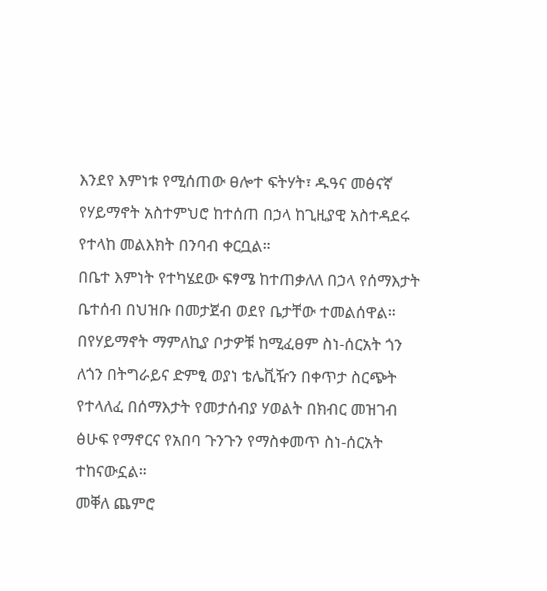እንደየ እምነቱ የሚሰጠው ፀሎተ ፍትሃት፣ ዱዓና መፅናኛ የሃይማኖት አስተምህሮ ከተሰጠ በኃላ ከጊዚያዊ አስተዳደሩ የተላከ መልእክት በንባብ ቀርቧል።
በቤተ እምነት የተካሄደው ፍፃሜ ከተጠቃለለ በኃላ የሰማእታት ቤተሰብ በህዝቡ በመታጀብ ወደየ ቤታቸው ተመልሰዋል።
በየሃይማኖት ማምለኪያ ቦታዎቹ ከሚፈፀም ስነ-ሰርአት ጎን ለጎን በትግራይና ድምፂ ወያነ ቴሌቪዥን በቀጥታ ስርጭት የተላለፈ በሰማእታት የመታሰብያ ሃወልት በክብር መዝገብ ፅሁፍ የማኖርና የአበባ ጉንጉን የማስቀመጥ ስነ-ሰርአት ተከናውኗል።
መቐለ ጨምሮ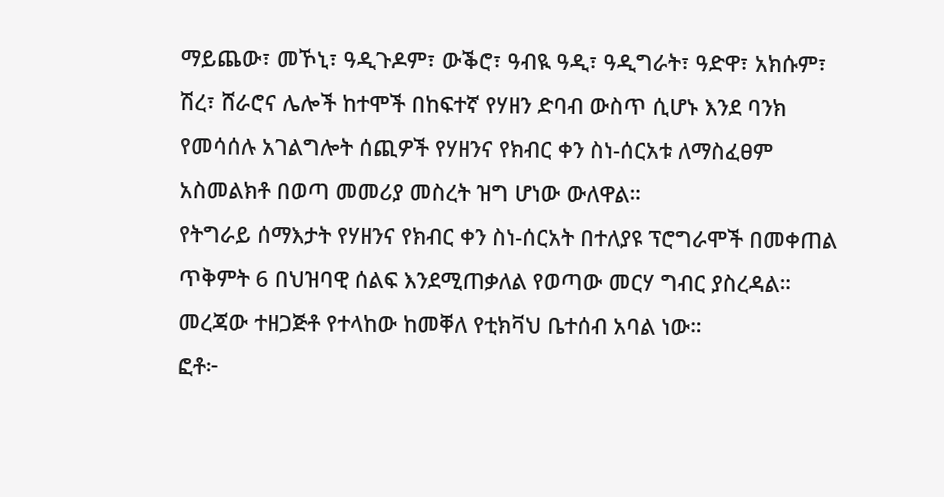ማይጨው፣ መኾኒ፣ ዓዲጉዶም፣ ውቕሮ፣ ዓብዪ ዓዲ፣ ዓዲግራት፣ ዓድዋ፣ አክሱም፣ ሽረ፣ ሸራሮና ሌሎች ከተሞች በከፍተኛ የሃዘን ድባብ ውስጥ ሲሆኑ እንደ ባንክ የመሳሰሉ አገልግሎት ሰጪዎች የሃዘንና የክብር ቀን ስነ-ሰርአቱ ለማስፈፀም አስመልክቶ በወጣ መመሪያ መስረት ዝግ ሆነው ውለዋል።
የትግራይ ሰማእታት የሃዘንና የክብር ቀን ስነ-ሰርአት በተለያዩ ፕሮግራሞች በመቀጠል ጥቅምት 6 በህዝባዊ ሰልፍ እንደሚጠቃለል የወጣው መርሃ ግብር ያስረዳል።
መረጃው ተዘጋጅቶ የተላከው ከመቐለ የቲክቫህ ቤተሰብ አባል ነው።
ፎቶ፦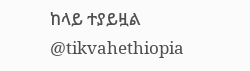ከላይ ተያይዟል
@tikvahethiopia